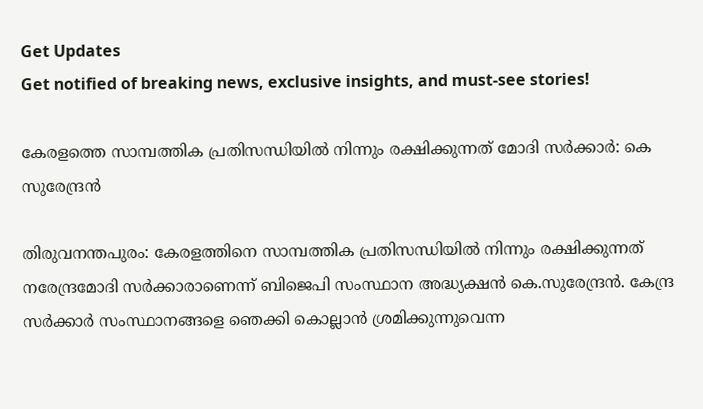Get Updates
Get notified of breaking news, exclusive insights, and must-see stories!

കേരളത്തെ സാമ്പത്തിക പ്രതിസന്ധിയിൽ നിന്നും രക്ഷിക്കുന്നത് മോദി സർക്കാർ: കെ സുരേന്ദ്രന്‍

തിരുവനന്തപുരം: കേരളത്തിനെ സാമ്പത്തിക പ്രതിസന്ധിയിൽ നിന്നും രക്ഷിക്കുന്നത് നരേന്ദ്രമോദി സർക്കാരാണെന്ന് ബിജെപി സംസ്ഥാന അദ്ധ്യക്ഷൻ കെ.സുരേന്ദ്രൻ. കേന്ദ്ര സർക്കാർ സംസ്ഥാനങ്ങളെ ഞെക്കി കൊല്ലാൻ ശ്രമിക്കുന്നുവെന്ന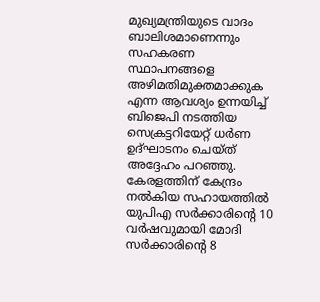മുഖ്യമന്ത്രിയുടെ വാദം ബാലിശമാണെന്നും സഹകരണ സ്ഥാപനങ്ങളെ അഴിമതിമുക്തമാക്കുക എന്ന ആവശ്യം ഉന്നയിച്ച് ബിജെപി നടത്തിയ സെക്രട്ടറിയേറ്റ് ധർണ ഉദ്ഘാടനം ചെയ്ത് അദ്ദേഹം പറഞ്ഞു. കേരളത്തിന് കേന്ദ്രം നൽകിയ സഹായത്തിൽ യുപിഎ സർക്കാരിൻ്റെ 10 വർഷവുമായി മോദി സർക്കാരിൻ്റെ 8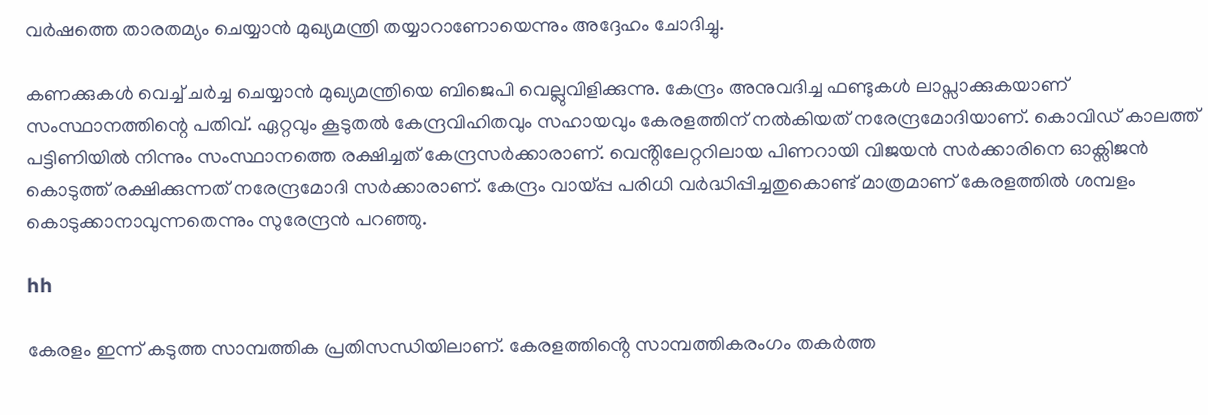വർഷത്തെ താരതമ്യം ചെയ്യാൻ മുഖ്യമന്ത്രി തയ്യാറാണോയെന്നും അദ്ദേഹം ചോദിച്ചു.

കണക്കുകൾ വെച്ച് ചർച്ച ചെയ്യാൻ മുഖ്യമന്ത്രിയെ ബിജെപി വെല്ലുവിളിക്കുന്നു. കേന്ദ്രം അനുവദിച്ച ഫണ്ടുകൾ ലാപ്സാക്കുകയാണ് സംസ്ഥാനത്തിന്റെ പതിവ്. ഏറ്റവും കൂടുതൽ കേന്ദ്രവിഹിതവും സഹായവും കേരളത്തിന് നൽകിയത് നരേന്ദ്രമോദിയാണ്. കൊവിഡ് കാലത്ത് പട്ടിണിയിൽ നിന്നും സംസ്ഥാനത്തെ രക്ഷിച്ചത് കേന്ദ്രസർക്കാരാണ്. വെൻ്റിലേറ്ററിലായ പിണറായി വിജയൻ സർക്കാരിനെ ഓക്സിജൻ കൊടുത്ത് രക്ഷിക്കുന്നത് നരേന്ദ്രമോദി സർക്കാരാണ്. കേന്ദ്രം വായ്പ്പ പരിധി വർദ്ധിപ്പിച്ചതുകൊണ്ട് മാത്രമാണ് കേരളത്തിൽ ശമ്പളം കൊടുക്കാനാവുന്നതെന്നും സുരേന്ദ്രൻ പറഞ്ഞു.

hh

കേരളം ഇന്ന് കടുത്ത സാമ്പത്തിക പ്രതിസന്ധിയിലാണ്‌. കേരളത്തിൻ്റെ സാമ്പത്തികരംഗം തകർത്ത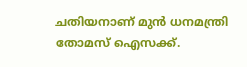ചതിയനാണ് മുൻ ധനമന്ത്രി തോമസ് ഐസക്ക്.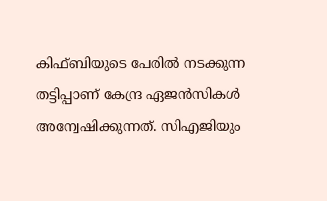കിഫ്ബിയുടെ പേരിൽ നടക്കുന്ന തട്ടിപ്പാണ് കേന്ദ്ര ഏജൻസികൾ അന്വേഷിക്കുന്നത്. സിഎജിയും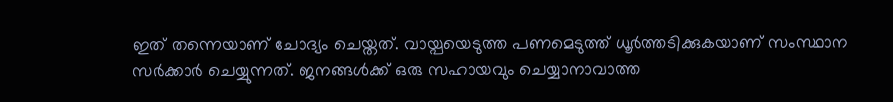ഇത് തന്നെയാണ് ചോദ്യം ചെയ്തത്. വായ്പയെടുത്ത പണമെടുത്ത് ധൂർത്തടിക്കുകയാണ് സംസ്ഥാന സർക്കാർ ചെയ്യുന്നത്. ജനങ്ങൾക്ക് ഒരു സഹായവും ചെയ്യാനാവാത്ത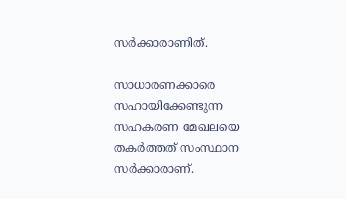സർക്കാരാണിത്.

സാധാരണക്കാരെ സഹായിക്കേണ്ടുന്ന സഹകരണ മേഖലയെ തകർത്തത് സംസ്ഥാന സർക്കാരാണ്.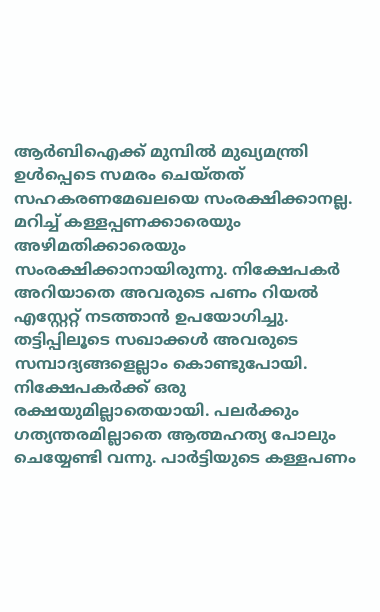ആർബിഐക്ക് മുമ്പിൽ മുഖ്യമന്ത്രി ഉൾപ്പെടെ സമരം ചെയ്തത് സഹകരണമേഖലയെ സംരക്ഷിക്കാനല്ല. മറിച്ച് കള്ളപ്പണക്കാരെയും അഴിമതിക്കാരെയും സംരക്ഷിക്കാനായിരുന്നു. നിക്ഷേപകർ അറിയാതെ അവരുടെ പണം റിയൽ എസ്റ്റേറ്റ് നടത്താൻ ഉപയോഗിച്ചു. തട്ടിപ്പിലൂടെ സഖാക്കൾ അവരുടെ സമ്പാദ്യങ്ങളെല്ലാം കൊണ്ടുപോയി. നിക്ഷേപകർക്ക് ഒരു രക്ഷയുമില്ലാതെയായി. പലർക്കും ഗത്യന്തരമില്ലാതെ ആത്മഹത്യ പോലും ചെയ്യേണ്ടി വന്നു. പാർട്ടിയുടെ കള്ളപണം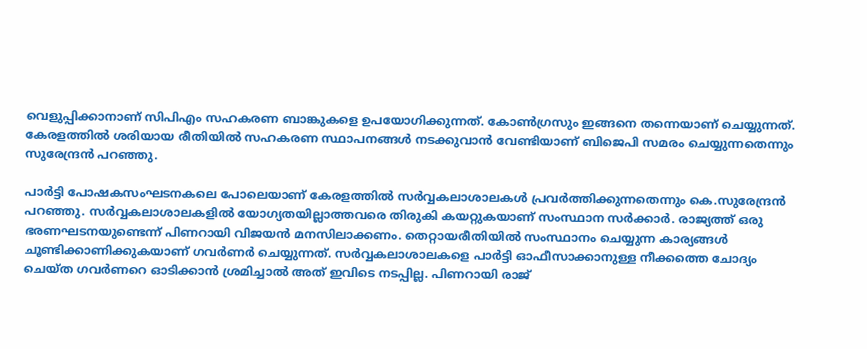വെളുപ്പിക്കാനാണ് സിപിഎം സഹകരണ ബാങ്കുകളെ ഉപയോഗിക്കുന്നത്. കോൺഗ്രസും ഇങ്ങനെ തന്നെയാണ് ചെയ്യുന്നത്. കേരളത്തിൽ ശരിയായ രീതിയിൽ സഹകരണ സ്ഥാപനങ്ങൾ നടക്കുവാൻ വേണ്ടിയാണ് ബിജെപി സമരം ചെയ്യുന്നതെന്നും സുരേന്ദ്രൻ പറഞ്ഞു.

പാർട്ടി പോഷകസംഘടനകലെ പോലെയാണ് കേരളത്തിൽ സർവ്വകലാശാലകൾ പ്രവർത്തിക്കുന്നതെന്നും കെ.സുരേന്ദ്രൻ പറഞ്ഞു. സർവ്വകലാശാലകളിൽ യോഗ്യതയില്ലാത്തവരെ തിരുകി കയറ്റുകയാണ് സംസ്ഥാന സർക്കാർ. രാജ്യത്ത് ഒരു ഭരണഘടനയുണ്ടെന്ന് പിണറായി വിജയൻ മനസിലാക്കണം. തെറ്റായരീതിയിൽ സംസ്ഥാനം ചെയ്യുന്ന കാര്യങ്ങൾ ചൂണ്ടിക്കാണിക്കുകയാണ് ഗവർണർ ചെയ്യുന്നത്. സർവ്വകലാശാലകളെ പാർട്ടി ഓഫീസാക്കാനുള്ള നീക്കത്തെ ചോദ്യം ചെയ്ത ഗവർണറെ ഓടിക്കാൻ ശ്രമിച്ചാൽ അത് ഇവിടെ നടപ്പില്ല. പിണറായി രാജ്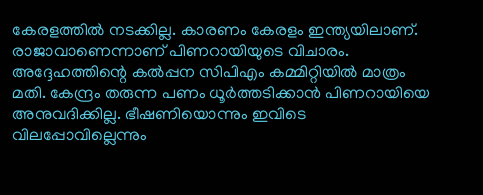കേരളത്തിൽ നടക്കില്ല. കാരണം കേരളം ഇന്ത്യയിലാണ്. രാജാവാണെന്നാണ് പിണറായിയുടെ വിചാരം. അദ്ദേഹത്തിന്റെ കൽപ്പന സിപിഎം കമ്മിറ്റിയിൽ മാത്രം മതി. കേന്ദ്രം തരുന്ന പണം ധൂർത്തടിക്കാൻ പിണറായിയെ അനുവദിക്കില്ല. ഭീഷണിയൊന്നും ഇവിടെ വിലപ്പോവില്ലെന്നും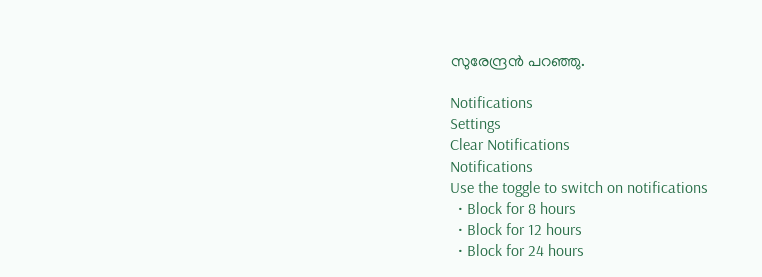സുരേന്ദ്രൻ പറഞ്ഞു.

Notifications
Settings
Clear Notifications
Notifications
Use the toggle to switch on notifications
  • Block for 8 hours
  • Block for 12 hours
  • Block for 24 hours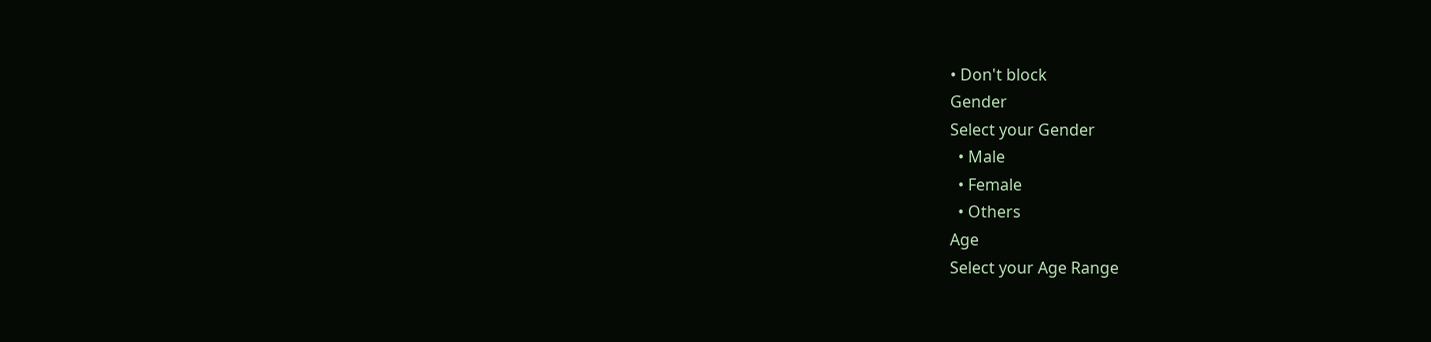• Don't block
Gender
Select your Gender
  • Male
  • Female
  • Others
Age
Select your Age Range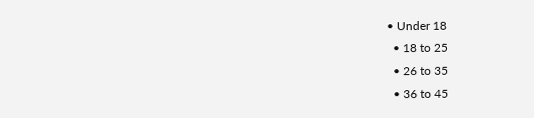• Under 18
  • 18 to 25
  • 26 to 35
  • 36 to 45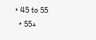• 45 to 55
  • 55+